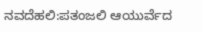ನವದೆಹಲಿ:ಪತಂಜಲಿ ಆಯುರ್ವೆದ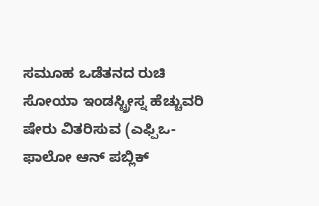ಸಮೂಹ ಒಡೆತನದ ರುಚಿ ಸೋಯಾ ಇಂಡಸ್ಟ್ರೀಸ್ನ ಹೆಚ್ಚುವರಿ ಷೇರು ವಿತರಿಸುವ (ಎಫ್ಪಿಒ-ಫಾಲೋ ಆನ್ ಪಬ್ಲಿಕ್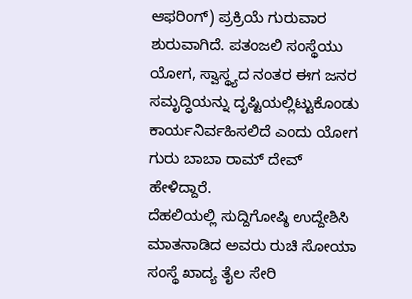ಆಫರಿಂಗ್) ಪ್ರಕ್ರಿಯೆ ಗುರುವಾರ ಶುರುವಾಗಿದೆ. ಪತಂಜಲಿ ಸಂಸ್ಥೆಯು ಯೋಗ, ಸ್ವಾಸ್ಥ್ಯದ ನಂತರ ಈಗ ಜನರ ಸಮೃದ್ಧಿಯನ್ನು ದೃಷ್ಟಿಯಲ್ಲಿಟ್ಟುಕೊಂಡು ಕಾರ್ಯನಿರ್ವಹಿಸಲಿದೆ ಎಂದು ಯೋಗ ಗುರು ಬಾಬಾ ರಾಮ್ ದೇವ್ ಹೇಳಿದ್ದಾರೆ.
ದೆಹಲಿಯಲ್ಲಿ ಸುದ್ದಿಗೋಷ್ಠಿ ಉದ್ದೇಶಿಸಿ ಮಾತನಾಡಿದ ಅವರು ರುಚಿ ಸೋಯಾ ಸಂಸ್ಥೆ ಖಾದ್ಯ ತೈಲ ಸೇರಿ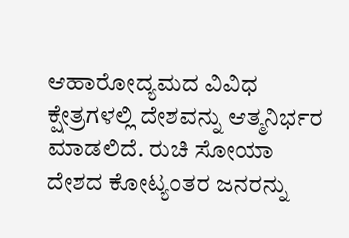ಆಹಾರೋದ್ಯಮದ ವಿವಿಧ ಕ್ಷೇತ್ರಗಳಲ್ಲಿ ದೇಶವನ್ನು ಆತ್ಮನಿರ್ಭರ ಮಾಡಲಿದೆ. ರುಚಿ ಸೋಯಾ ದೇಶದ ಕೋಟ್ಯಂತರ ಜನರನ್ನು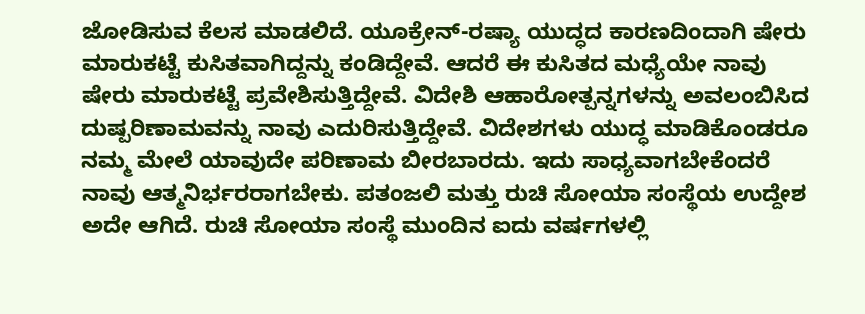ಜೋಡಿಸುವ ಕೆಲಸ ಮಾಡಲಿದೆ. ಯೂಕ್ರೇನ್-ರಷ್ಯಾ ಯುದ್ಧದ ಕಾರಣದಿಂದಾಗಿ ಷೇರು ಮಾರುಕಟ್ಟೆ ಕುಸಿತವಾಗಿದ್ದನ್ನು ಕಂಡಿದ್ದೇವೆ. ಆದರೆ ಈ ಕುಸಿತದ ಮಧ್ಯೆಯೇ ನಾವು ಷೇರು ಮಾರುಕಟ್ಟೆ ಪ್ರವೇಶಿಸುತ್ತಿದ್ದೇವೆ. ವಿದೇಶಿ ಆಹಾರೋತ್ಪನ್ನಗಳನ್ನು ಅವಲಂಬಿಸಿದ ದುಷ್ಪರಿಣಾಮವನ್ನು ನಾವು ಎದುರಿಸುತ್ತಿದ್ದೇವೆ. ವಿದೇಶಗಳು ಯುದ್ಧ ಮಾಡಿಕೊಂಡರೂ ನಮ್ಮ ಮೇಲೆ ಯಾವುದೇ ಪರಿಣಾಮ ಬೀರಬಾರದು. ಇದು ಸಾಧ್ಯವಾಗಬೇಕೆಂದರೆ ನಾವು ಆತ್ಮನಿರ್ಭರರಾಗಬೇಕು. ಪತಂಜಲಿ ಮತ್ತು ರುಚಿ ಸೋಯಾ ಸಂಸ್ಥೆಯ ಉದ್ದೇಶ ಅದೇ ಆಗಿದೆ. ರುಚಿ ಸೋಯಾ ಸಂಸ್ಥೆ ಮುಂದಿನ ಐದು ವರ್ಷಗಳಲ್ಲಿ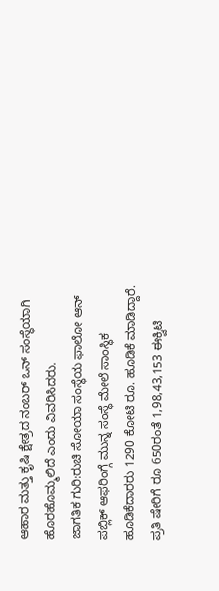ಆಹಾರ ಮತ್ತು ಕೃಷಿ ಕ್ಷೇತ್ರದ ನಂಬರ್ ಒನ್ ಸಂಸ್ಥೆಯಾಗಿ ಹೊರಹೊಮ್ಮಲಿದೆ ಎಂದು ವಿವರಿಸಿದರು.
ಜಾಗತಿಕ ಗುರಿ:ರುಚಿ ಸೋಯಾ ಸಂಸ್ಥೆಯ ಫಾಲೋ ಆನ್ ಪಬ್ಲಿಕ್ ಆಫರಿಂಗ್ಗೆ ಮುನ್ನ ಸಂಸ್ಥೆ ಮೇಲೆ ಸಾಂಸ್ಥಿಕ ಹೂಡಿಕೆದಾರರು 1290 ಕೋಟಿ ರೂ. ಹೂಡಿಕೆ ಮಾಡಿದ್ದಾರೆ. ಪ್ರತಿ ಷೇರಿಗೆ ರೂ 650ರಂತೆ 1,98,43,153 ಈಕ್ವಿಟಿ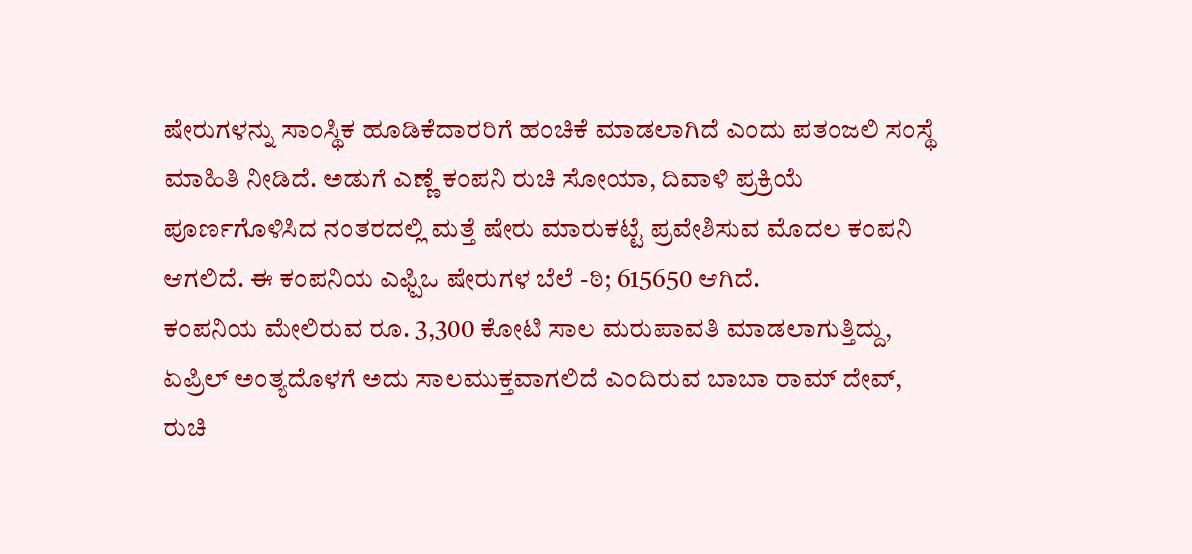ಷೇರುಗಳನ್ನು ಸಾಂಸ್ಥಿಕ ಹೂಡಿಕೆದಾರರಿಗೆ ಹಂಚಿಕೆ ಮಾಡಲಾಗಿದೆ ಎಂದು ಪತಂಜಲಿ ಸಂಸ್ಥೆ ಮಾಹಿತಿ ನೀಡಿದೆ. ಅಡುಗೆ ಎಣ್ಣೆ ಕಂಪನಿ ರುಚಿ ಸೋಯಾ, ದಿವಾಳಿ ಪ್ರಕ್ರಿಯೆ ಪೂರ್ಣಗೊಳಿಸಿದ ನಂತರದಲ್ಲಿ ಮತ್ತೆ ಷೇರು ಮಾರುಕಟ್ಟೆ ಪ್ರವೇಶಿಸುವ ಮೊದಲ ಕಂಪನಿ ಆಗಲಿದೆ. ಈ ಕಂಪನಿಯ ಎಫ್ಪಿಒ ಷೇರುಗಳ ಬೆಲೆ -ಠಿ; 615650 ಆಗಿದೆ.
ಕಂಪನಿಯ ಮೇಲಿರುವ ರೂ. 3,300 ಕೋಟಿ ಸಾಲ ಮರುಪಾವತಿ ಮಾಡಲಾಗುತ್ತಿದ್ದು, ಏಪ್ರಿಲ್ ಅಂತ್ಯದೊಳಗೆ ಅದು ಸಾಲಮುಕ್ತವಾಗಲಿದೆ ಎಂದಿರುವ ಬಾಬಾ ರಾಮ್ ದೇವ್, ರುಚಿ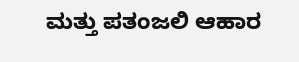ಮತ್ತು ಪತಂಜಲಿ ಆಹಾರ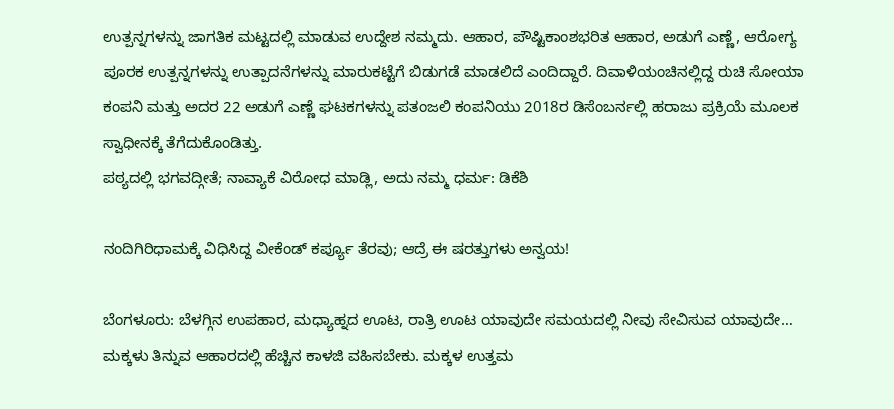ಉತ್ಪನ್ನಗಳನ್ನು ಜಾಗತಿಕ ಮಟ್ಟದಲ್ಲಿ ಮಾಡುವ ಉದ್ದೇಶ ನಮ್ಮದು. ಆಹಾರ, ಪೌಷ್ಟಿಕಾಂಶಭರಿತ ಆಹಾರ, ಅಡುಗೆ ಎಣ್ಣೆ, ಆರೋಗ್ಯ ಪೂರಕ ಉತ್ಪನ್ನಗಳನ್ನು ಉತ್ಪಾದನೆಗಳನ್ನು ಮಾರುಕಟ್ಟೆಗೆ ಬಿಡುಗಡೆ ಮಾಡಲಿದೆ ಎಂದಿದ್ದಾರೆ. ದಿವಾಳಿಯಂಚಿನಲ್ಲಿದ್ದ ರುಚಿ ಸೋಯಾ ಕಂಪನಿ ಮತ್ತು ಅದರ 22 ಅಡುಗೆ ಎಣ್ಣೆ ಘಟಕಗಳನ್ನು ಪತಂಜಲಿ ಕಂಪನಿಯು 2018ರ ಡಿಸೆಂಬರ್ನಲ್ಲಿ ಹರಾಜು ಪ್ರಕ್ರಿಯೆ ಮೂಲಕ ಸ್ವಾಧೀನಕ್ಕೆ ತೆಗೆದುಕೊಂಡಿತ್ತು.
ಪಠ್ಯದಲ್ಲಿ ‌ಭಗವದ್ಗೀತೆ; ನಾವ್ಯಾಕೆ ವಿರೋಧ ಮಾಡ್ಲಿ, ಅದು ನಮ್ಮ ಧರ್ಮ: ಡಿಕೆಶಿ

ನಂದಿಗಿರಿಧಾಮಕ್ಕೆ ವಿಧಿಸಿದ್ದ ವೀಕೆಂಡ್ ಕರ್ಪ್ಯೂ ತೆರವು; ಆದ್ರೆ ಈ ಷರತ್ತುಗಳು ಅನ್ವಯ!

ಬೆಂಗಳೂರು: ಬೆಳಗ್ಗಿನ ಉಪಹಾರ, ಮಧ್ಯಾಹ್ನದ ಊಟ, ರಾತ್ರಿ ಊಟ ಯಾವುದೇ ಸಮಯದಲ್ಲಿ ನೀವು ಸೇವಿಸುವ ಯಾವುದೇ…
ಮಕ್ಕಳು ತಿನ್ನುವ ಆಹಾರದಲ್ಲಿ ಹೆಚ್ಚಿನ ಕಾಳಜಿ ವಹಿಸಬೇಕು. ಮಕ್ಕಳ ಉತ್ತಮ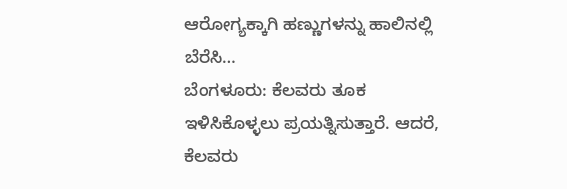ಆರೋಗ್ಯಕ್ಕಾಗಿ ಹಣ್ಣುಗಳನ್ನು ಹಾಲಿನಲ್ಲಿ ಬೆರೆಸಿ…
ಬೆಂಗಳೂರು: ಕೆಲವರು ತೂಕ ಇಳಿಸಿಕೊಳ್ಳಲು ಪ್ರಯತ್ನಿಸುತ್ತಾರೆ. ಆದರೆ, ಕೆಲವರು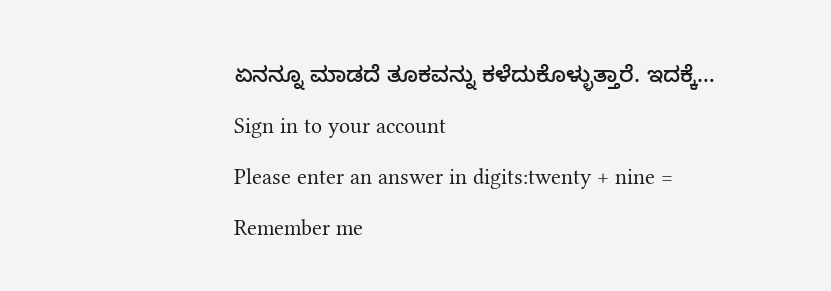ಏನನ್ನೂ ಮಾಡದೆ ತೂಕವನ್ನು ಕಳೆದುಕೊಳ್ಳುತ್ತಾರೆ. ಇದಕ್ಕೆ…
Sign in to your account
Please enter an answer in digits:twenty + nine =
Remember me